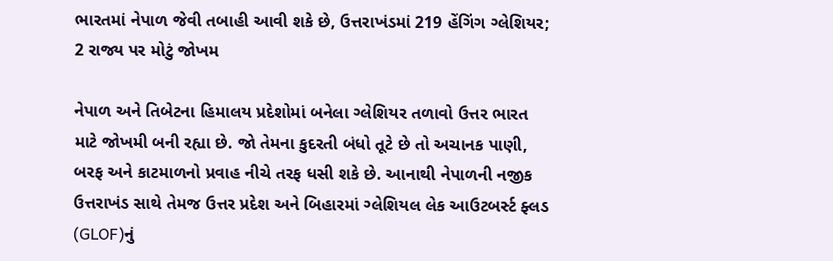ભારતમાં નેપાળ જેવી તબાહી આવી શકે છે, ઉત્તરાખંડમાં 219 હેંગિંગ ગ્લેશિયર; 2 રાજ્ય પર મોટું જોખમ

નેપાળ અને તિબેટના હિમાલય પ્રદેશોમાં બનેલા ગ્લેશિયર તળાવો ઉત્તર ભારત માટે જોખમી બની રહ્યા છે. જો તેમના કુદરતી બંધો તૂટે છે તો અચાનક પાણી, બરફ અને કાટમાળનો પ્રવાહ નીચે તરફ ધસી શકે છે. આનાથી નેપાળની નજીક ઉત્તરાખંડ સાથે તેમજ ઉત્તર પ્રદેશ અને બિહારમાં ગ્લેશિયલ લેક આઉટબર્સ્ટ ફ્લડ (GLOF)નું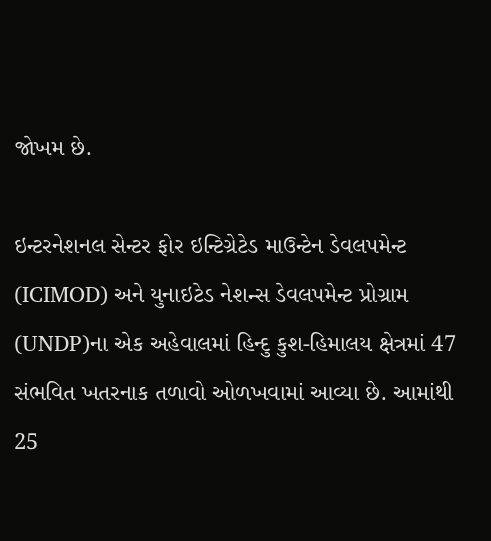જોખમ છે.

ઇન્ટરનેશનલ સેન્ટર ફોર ઇન્ટિગ્રેટેડ માઉન્ટેન ડેવલપમેન્ટ (ICIMOD) અને યુનાઇટેડ નેશન્સ ડેવલપમેન્ટ પ્રોગ્રામ (UNDP)ના એક અહેવાલમાં હિન્દુ કુશ-હિમાલય ક્ષેત્રમાં 47 સંભવિત ખતરનાક તળાવો ઓળખવામાં આવ્યા છે. આમાંથી 25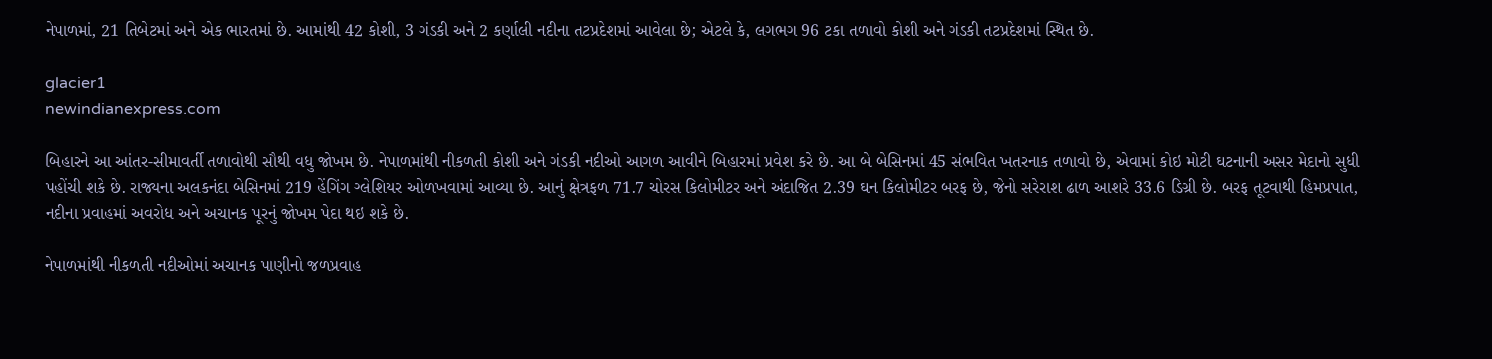નેપાળમાં, 21 તિબેટમાં અને એક ભારતમાં છે. આમાંથી 42 કોશી, 3 ગંડકી અને 2 કર્ણાલી નદીના તટપ્રદેશમાં આવેલા છે; એટલે કે, લગભગ 96 ટકા તળાવો કોશી અને ગંડકી તટપ્રદેશમાં સ્થિત છે.

glacier1
newindianexpress.com

બિહારને આ આંતર-સીમાવર્તી તળાવોથી સૌથી વધુ જોખમ છે. નેપાળમાંથી નીકળતી કોશી અને ગંડકી નદીઓ આગળ આવીને બિહારમાં પ્રવેશ કરે છે. આ બે બેસિનમાં 45 સંભવિત ખતરનાક તળાવો છે, એવામાં કોઇ મોટી ઘટનાની અસર મેદાનો સુધી પહોંચી શકે છે. રાજ્યના અલકનંદા બેસિનમાં 219 હેંગિંગ ગ્લેશિયર ઓળખવામાં આવ્યા છે. આનું ક્ષેત્રફળ 71.7 ચોરસ કિલોમીટર અને અંદાજિત 2.39 ઘન કિલોમીટર બરફ છે, જેનો સરેરાશ ઢાળ આશરે 33.6 ડિગ્રી છે. બરફ તૂટવાથી હિમપ્રપાત, નદીના પ્રવાહમાં અવરોધ અને અચાનક પૂરનું જોખમ પેદા થઇ શકે છે.

નેપાળમાંથી નીકળતી નદીઓમાં અચાનક પાણીનો જળપ્રવાહ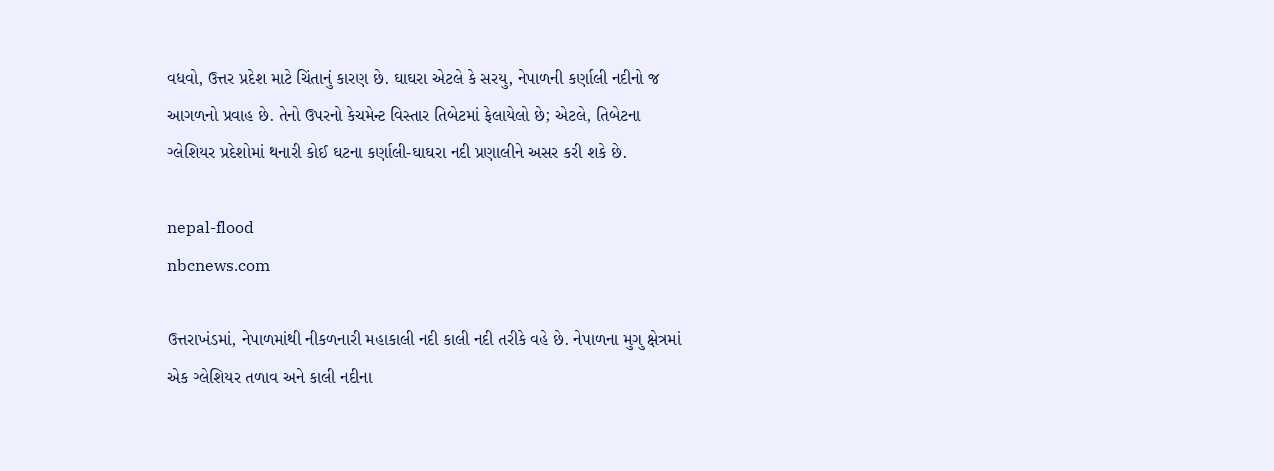વધવો, ઉત્તર પ્રદેશ માટે ચિંતાનું કારણ છે. ઘાઘરા એટલે કે સરયુ, નેપાળની કર્ણાલી નદીનો જ આગળનો પ્રવાહ છે. તેનો ઉપરનો કેચમેન્ટ વિસ્તાર તિબેટમાં ફેલાયેલો છે; એટલે, તિબેટના ગ્લેશિયર પ્રદેશોમાં થનારી કોઈ ઘટના કર્ણાલી-ઘાઘરા નદી પ્રણાલીને અસર કરી શકે છે.

nepal-flood
nbcnews.com

ઉત્તરાખંડમાં, નેપાળમાંથી નીકળનારી મહાકાલી નદી કાલી નદી તરીકે વહે છે. નેપાળના મુગુ ક્ષેત્રમાં એક ગ્લેશિયર તળાવ અને કાલી નદીના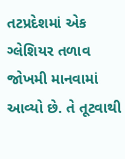તટપ્રદેશમાં એક ગ્લેશિયર તળાવ જોખમી માનવામાં આવ્યો છે. તે તૂટવાથી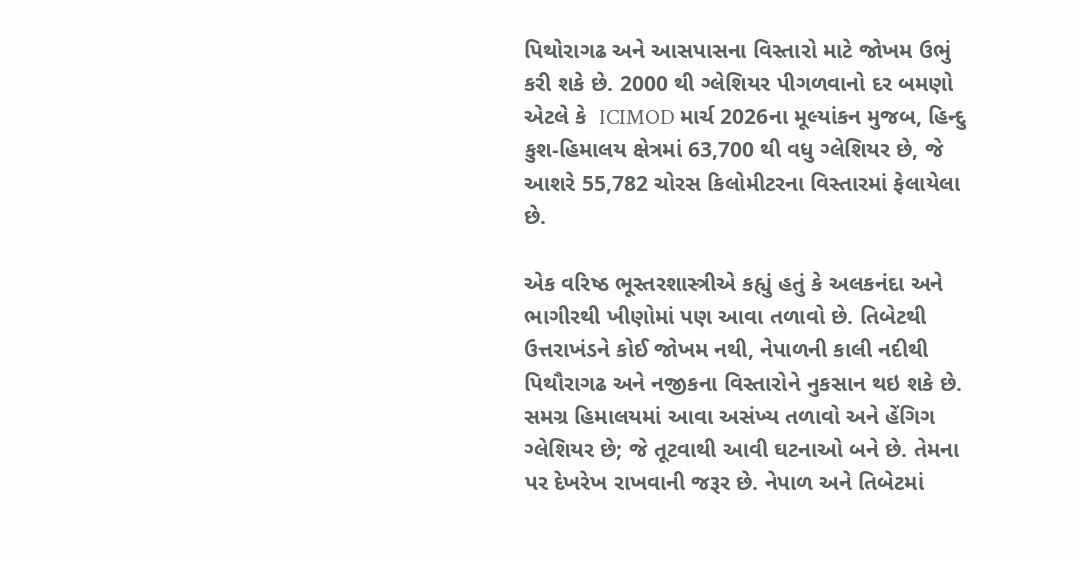પિથોરાગઢ અને આસપાસના વિસ્તારો માટે જોખમ ઉભું કરી શકે છે. 2000 થી ગ્લેશિયર પીગળવાનો દર બમણો એટલે કે  ICIMOD માર્ચ 2026ના મૂલ્યાંકન મુજબ, હિન્દુ કુશ-હિમાલય ક્ષેત્રમાં 63,700 થી વધુ ગ્લેશિયર છે, જે આશરે 55,782 ચોરસ કિલોમીટરના વિસ્તારમાં ફેલાયેલા છે.

એક વરિષ્ઠ ભૂસ્તરશાસ્ત્રીએ કહ્યું હતું કે અલકનંદા અને ભાગીરથી ખીણોમાં પણ આવા તળાવો છે. તિબેટથી ઉત્તરાખંડને કોઈ જોખમ નથી, નેપાળની કાલી નદીથી પિથૌરાગઢ અને નજીકના વિસ્તારોને નુકસાન થઇ શકે છે. સમગ્ર હિમાલયમાં આવા અસંખ્ય તળાવો અને હેંગિગ ગ્લેશિયર છે; જે તૂટવાથી આવી ઘટનાઓ બને છે. તેમના પર દેખરેખ રાખવાની જરૂર છે. નેપાળ અને તિબેટમાં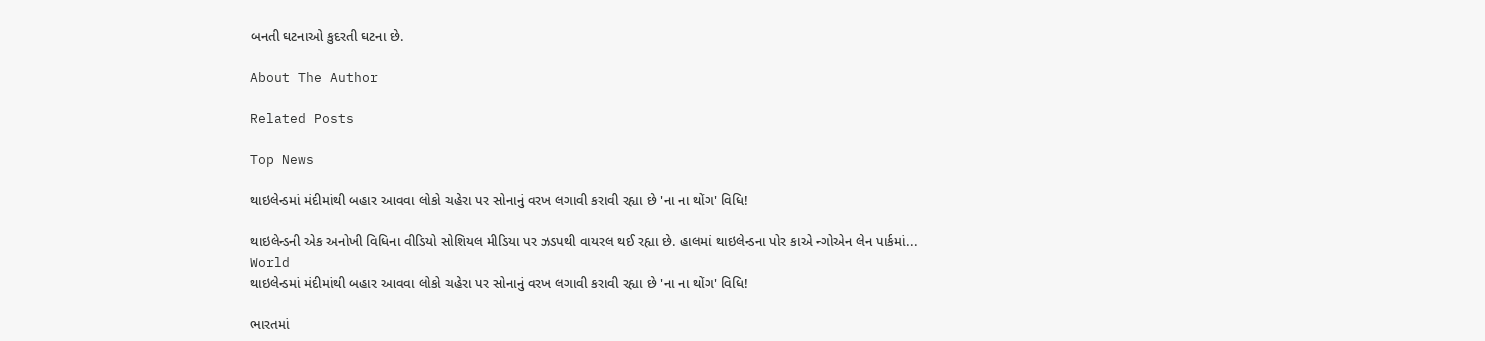બનતી ઘટનાઓ કુદરતી ઘટના છે.

About The Author

Related Posts

Top News

થાઇલેન્ડમાં મંદીમાંથી બહાર આવવા લોકો ચહેરા પર સોનાનું વરખ લગાવી કરાવી રહ્યા છે 'ના ના થોંગ' વિધિ!

થાઇલેન્ડની એક અનોખી વિધિના વીડિયો સોશિયલ મીડિયા પર ઝડપથી વાયરલ થઈ રહ્યા છે. હાલમાં થાઇલેન્ડના પોર કાએ ન્ગોએન લેન પાર્કમાં...
World
થાઇલેન્ડમાં મંદીમાંથી બહાર આવવા લોકો ચહેરા પર સોનાનું વરખ લગાવી કરાવી રહ્યા છે 'ના ના થોંગ' વિધિ!

ભારતમાં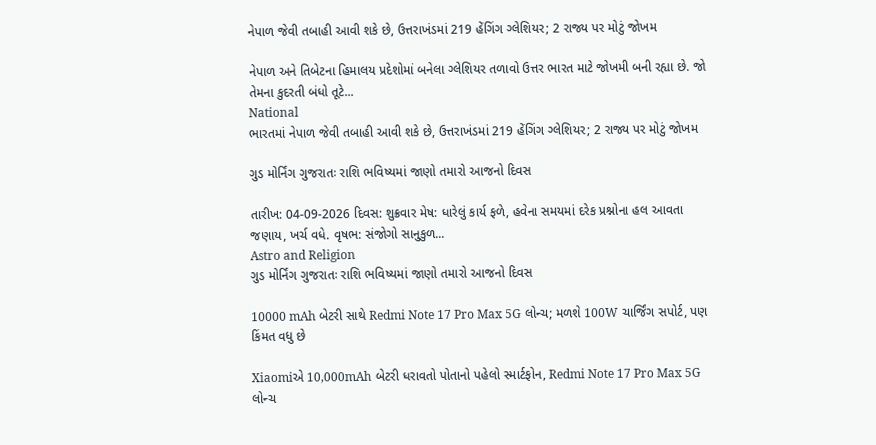નેપાળ જેવી તબાહી આવી શકે છે, ઉત્તરાખંડમાં 219 હેંગિંગ ગ્લેશિયર; 2 રાજ્ય પર મોટું જોખમ

નેપાળ અને તિબેટના હિમાલય પ્રદેશોમાં બનેલા ગ્લેશિયર તળાવો ઉત્તર ભારત માટે જોખમી બની રહ્યા છે. જો તેમના કુદરતી બંધો તૂટે...
National
ભારતમાં નેપાળ જેવી તબાહી આવી શકે છે, ઉત્તરાખંડમાં 219 હેંગિંગ ગ્લેશિયર; 2 રાજ્ય પર મોટું જોખમ

ગુડ મોર્નિંગ ગુજરાતઃ રાશિ ભવિષ્યમાં જાણો તમારો આજનો દિવસ

તારીખ: 04-09-2026 દિવસ: શુક્રવાર મેષ: ધારેલું કાર્ય ફળે, હવેના સમયમાં દરેક પ્રશ્નોના હલ આવતા જણાય, ખર્ચ વધે. વૃષભ: સંજોગો સાનુકુળ...
Astro and Religion
ગુડ મોર્નિંગ ગુજરાતઃ રાશિ ભવિષ્યમાં જાણો તમારો આજનો દિવસ

10000 mAh બેટરી સાથે Redmi Note 17 Pro Max 5G લોન્ચ; મળશે 100W ચાર્જિંગ સપોર્ટ, પણ કિંમત વધુ છે

Xiaomiએ 10,000mAh બેટરી ધરાવતો પોતાનો પહેલો સ્માર્ટફોન, Redmi Note 17 Pro Max 5G લોન્ચ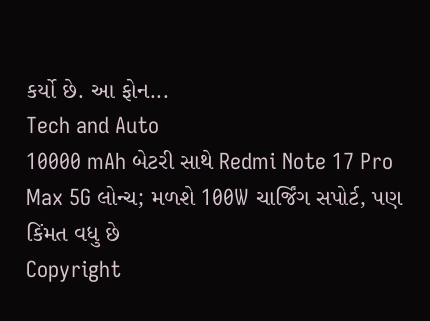કર્યો છે. આ ફોન...
Tech and Auto
10000 mAh બેટરી સાથે Redmi Note 17 Pro Max 5G લોન્ચ; મળશે 100W ચાર્જિંગ સપોર્ટ, પણ કિંમત વધુ છે
Copyright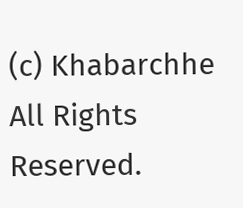(c) Khabarchhe All Rights Reserved.